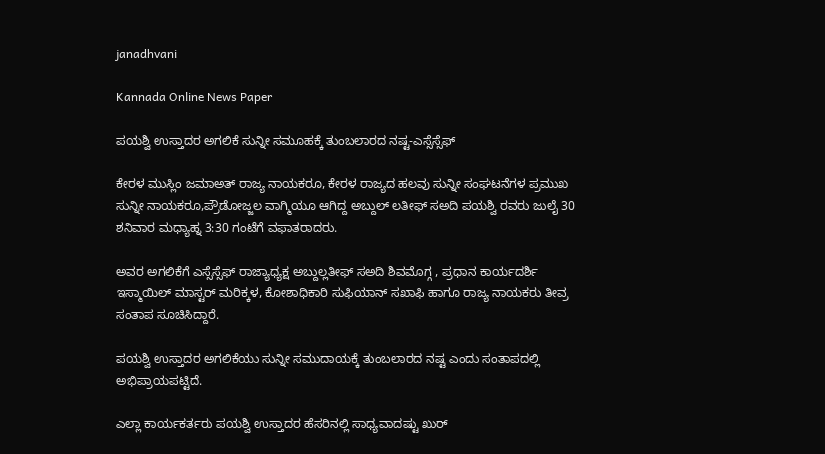janadhvani

Kannada Online News Paper

ಪಯಶ್ವಿ ಉಸ್ತಾದರ ಅಗಲಿಕೆ ಸುನ್ನೀ ಸಮೂಹಕ್ಕೆ ತುಂಬಲಾರದ ನಷ್ಟ-ಎಸ್ಸೆಸ್ಸೆಫ್

ಕೇರಳ ಮುಸ್ಲಿಂ ಜಮಾಅತ್ ರಾಜ್ಯ ನಾಯಕರೂ, ಕೇರಳ ರಾಜ್ಯದ ಹಲವು ಸುನ್ನೀ ಸಂಘಟನೆಗಳ ಪ್ರಮುಖ ಸುನ್ನೀ ನಾಯಕರೂ,ಪ್ರೌಡೋಜ್ಜಲ ವಾಗ್ಮಿಯೂ ಆಗಿದ್ದ ಅಬ್ದುಲ್ ಲತೀಫ್ ಸಅದಿ ಪಯಶ್ವಿ ರವರು ಜುಲೈ 30 ಶನಿವಾರ ಮಧ್ಯಾಹ್ನ 3:30 ಗಂಟೆಗೆ ವಫಾತರಾದರು.

ಅವರ ಅಗಲಿಕೆಗೆ ಎಸ್ಸೆಸ್ಸೆಫ್ ರಾಜ್ಯಾಧ್ಯಕ್ಷ ಅಬ್ದುಲ್ಲತೀಫ್ ಸಅದಿ ಶಿವಮೊಗ್ಗ , ಪ್ರಧಾನ ಕಾರ್ಯದರ್ಶಿ ಇಸ್ಮಾಯಿಲ್ ಮಾಸ್ಟರ್ ಮರಿಕ್ಕಳ, ಕೋಶಾಧಿಕಾರಿ ಸುಫಿಯಾನ್ ಸಖಾಫಿ ಹಾಗೂ ರಾಜ್ಯ ನಾಯಕರು ತೀವ್ರ ಸಂತಾಪ ಸೂಚಿಸಿದ್ದಾರೆ.

ಪಯಶ್ವಿ ಉಸ್ತಾದರ ಅಗಲಿಕೆಯು ಸುನ್ನೀ ಸಮುದಾಯಕ್ಕೆ ತುಂಬಲಾರದ ನಷ್ಟ ಎಂದು ಸಂತಾಪದಲ್ಲಿ ಅಭಿಪ್ರಾಯಪಟ್ಟಿದೆ.

ಎಲ್ಲಾ ಕಾರ್ಯಕರ್ತರು ಪಯಶ್ವಿ ಉಸ್ತಾದರ ಹೆಸರಿನಲ್ಲಿ ಸಾಧ್ಯವಾದಷ್ಟು ಖುರ್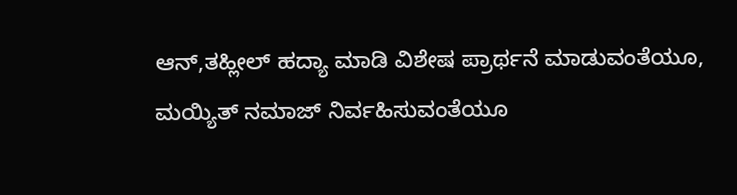ಆನ್,ತಹ್ಲೀಲ್ ಹದ್ಯಾ ಮಾಡಿ ವಿಶೇಷ ಪ್ರಾರ್ಥನೆ ಮಾಡುವಂತೆಯೂ, ಮಯ್ಯಿತ್ ನಮಾಜ್ ನಿರ್ವಹಿಸುವಂತೆಯೂ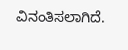ವಿನಂತಿಸಲಾಗಿದೆ.